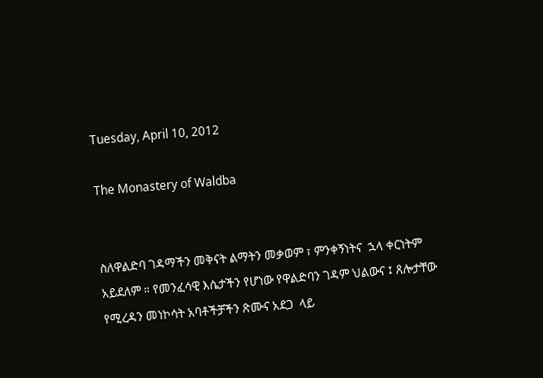Tuesday, April 10, 2012

The Monastery of Waldba


ስለዋልድባ ገዳማችን መቅናት ልማትን መቃወም ፣ ምንቀኝነትና  ኋላ ቀርነትም አይደለም ። የመንፈሳዊ እሴታችን የሆነው የዋልድባን ገዳም ህልውና ፤ ጸሎታቸው የሚረዳን መነኮሳት አባቶችቻችን ጽሙና አደጋ  ላይ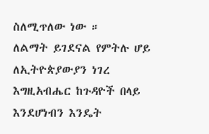ስለሚጥለው ነው ።
ለልማት ይገደናል የምትሉ ሆይ ለኢትዮጵያውያን ነገረ እግዚአብሔር ከጉዳዮች በላይ እንደሆነብን እንዴት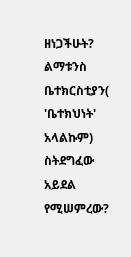ዘነጋችሁት?
ልማቱንስ ቤተክርስቲያን( 'ቤተክህነት' አላልኩም) ስትደግፈው አይደል የሚሠምረው?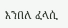እንበለ ፈላሲ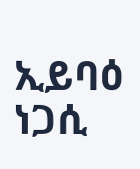ኢይባዕ ነጋሲ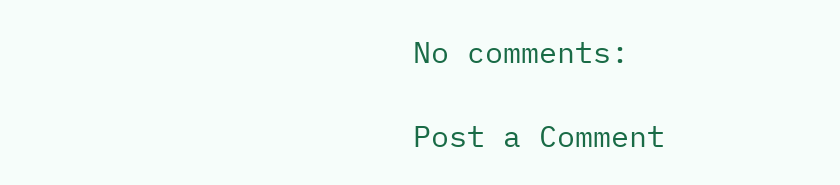No comments:

Post a Comment